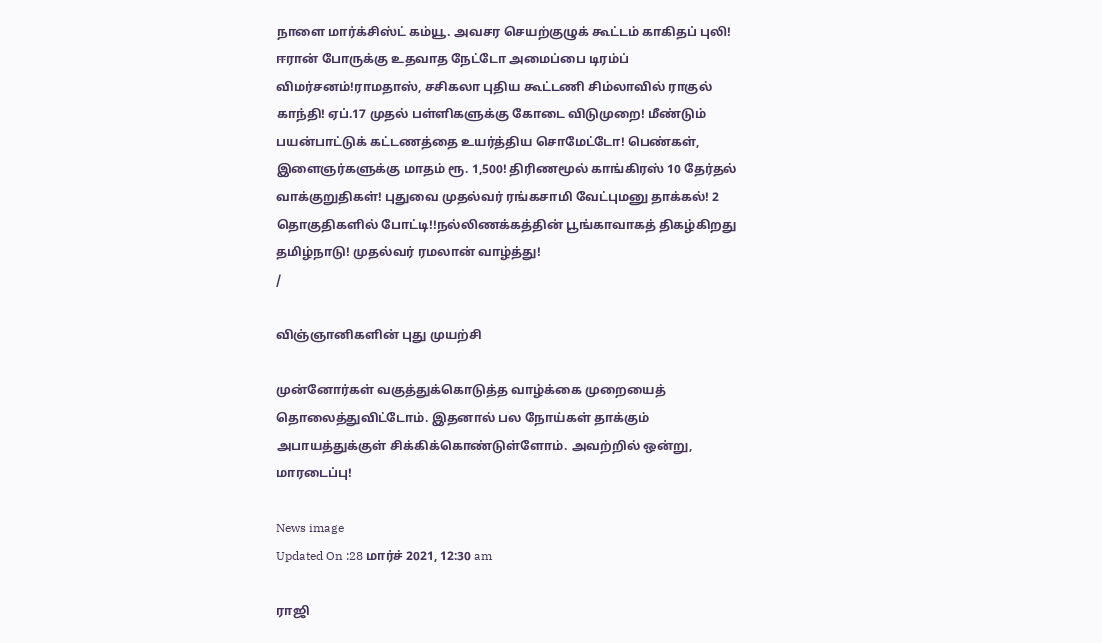நாளை மார்க்சிஸ்ட் கம்யூ. அவசர செயற்குழுக் கூட்டம் காகிதப் புலி! ஈரான் போருக்கு உதவாத நேட்டோ அமைப்பை டிரம்ப் விமர்சனம்!ராமதாஸ், சசிகலா புதிய கூட்டணி சிம்லாவில் ராகுல் காந்தி! ஏப்.17 முதல் பள்ளிகளுக்கு கோடை விடுமுறை! மீண்டும் பயன்பாட்டுக் கட்டணத்தை உயர்த்திய சொமேட்டோ! பெண்கள், இளைஞர்களுக்கு மாதம் ரூ. 1,500! திரிணமூல் காங்கிரஸ் 10 தேர்தல் வாக்குறுதிகள்! புதுவை முதல்வர் ரங்கசாமி வேட்புமனு தாக்கல்! 2 தொகுதிகளில் போட்டி!!நல்லிணக்கத்தின் பூங்காவாகத் திகழ்கிறது தமிழ்நாடு! முதல்வர் ரமலான் வாழ்த்து!
/

விஞ்ஞானிகளின் புது முயற்சி

முன்னோர்கள் வகுத்துக்கொடுத்த வாழ்க்கை முறையைத் தொலைத்துவிட்டோம். இதனால் பல நோய்கள் தாக்கும் அபாயத்துக்குள் சிக்கிக்கொண்டுள்ளோம். அவற்றில் ஒன்று,  மாரடைப்பு!

News image
Updated On :28 மார்ச் 2021, 12:30 am

ராஜி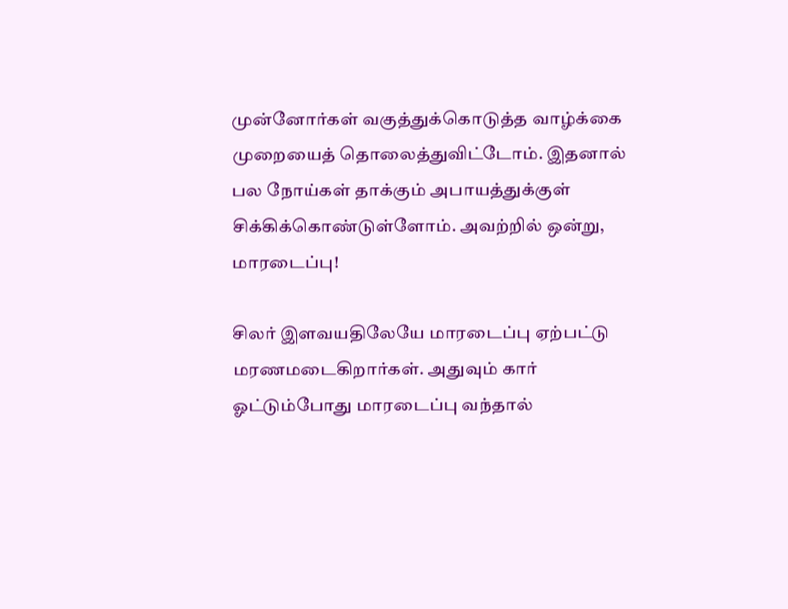முன்னோர்கள் வகுத்துக்கொடுத்த வாழ்க்கை முறையைத் தொலைத்துவிட்டோம். இதனால் பல நோய்கள் தாக்கும் அபாயத்துக்குள் சிக்கிக்கொண்டுள்ளோம். அவற்றில் ஒன்று,  மாரடைப்பு!

சிலர் இளவயதிலேயே மாரடைப்பு ஏற்பட்டு மரணமடைகிறார்கள். அதுவும் கார் ஓட்டும்போது மாரடைப்பு வந்தால்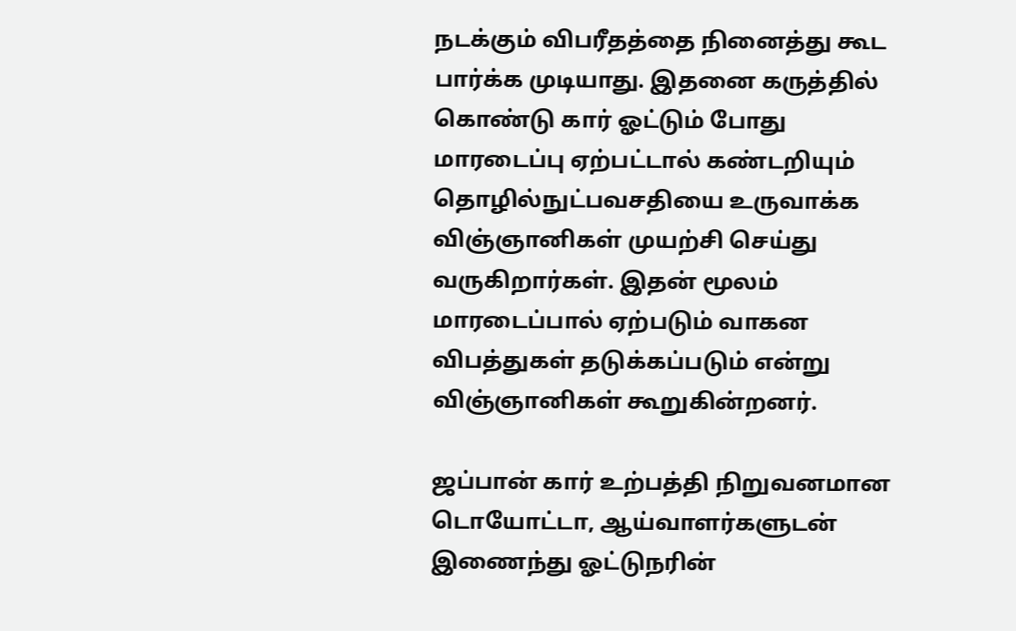நடக்கும் விபரீதத்தை நினைத்து கூட பார்க்க முடியாது. இதனை கருத்தில் கொண்டு கார் ஓட்டும் போது மாரடைப்பு ஏற்பட்டால் கண்டறியும் தொழில்நுட்பவசதியை உருவாக்க விஞ்ஞானிகள் முயற்சி செய்து வருகிறார்கள். இதன் மூலம் மாரடைப்பால் ஏற்படும் வாகன விபத்துகள் தடுக்கப்படும் என்று விஞ்ஞானிகள் கூறுகின்றனர்.

ஜப்பான் கார் உற்பத்தி நிறுவனமான டொயோட்டா, ஆய்வாளர்களுடன் இணைந்து ஓட்டுநரின்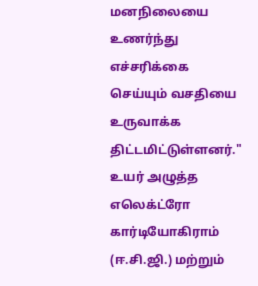மனநிலையை உணர்ந்து எச்சரிக்கை செய்யும் வசதியை உருவாக்க திட்டமிட்டுள்ளனர்." உயர் அழுத்த எலெக்ட்ரோ கார்டியோகிராம் (ஈ.சி.ஜி.) மற்றும்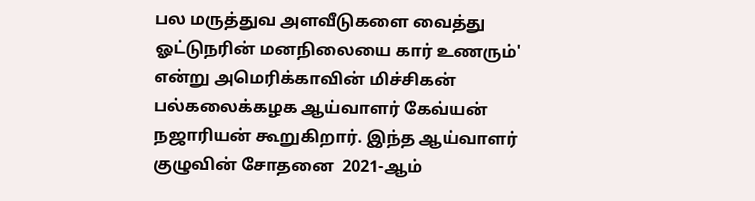பல மருத்துவ அளவீடுகளை வைத்து ஓட்டுநரின் மனநிலையை கார் உணரும்' என்று அமெரிக்காவின் மிச்சிகன் பல்கலைக்கழக ஆய்வாளர் கேவ்யன் நஜாரியன் கூறுகிறார். இந்த ஆய்வாளர் குழுவின் சோதனை  2021-ஆம்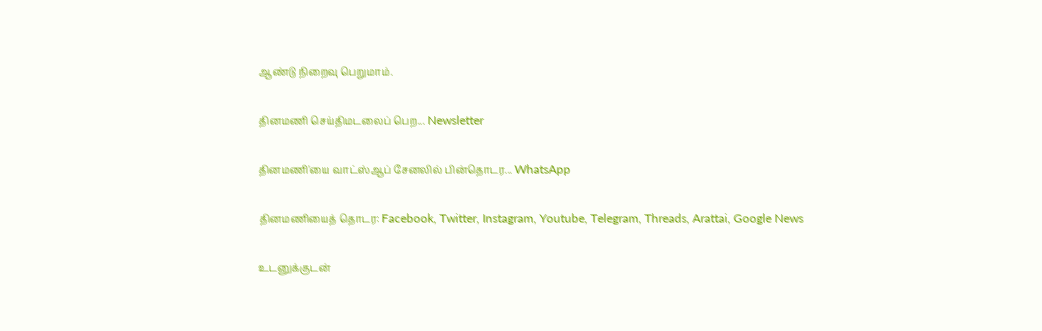ஆண்டு நிறைவு பெறுமாம்.

தினமணி செய்திமடலைப் பெற... Newsletter

தினமணி'யை வாட்ஸ்ஆப் சேனலில் பின்தொடர... WhatsApp

தினமணியைத் தொடர: Facebook, Twitter, Instagram, Youtube, Telegram, Threads, Arattai, Google News

உடனுக்குடன்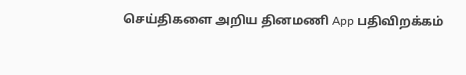செய்திகளை அறிய தினமணி App பதிவிறக்கம்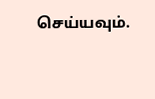செய்யவும்.